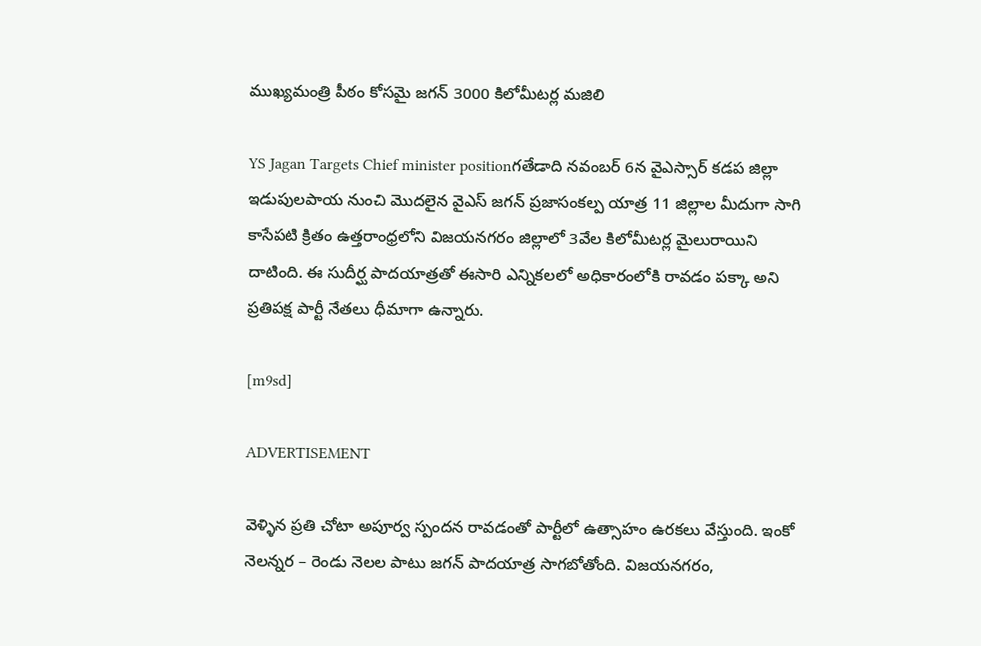ముఖ్యమంత్రి పీఠం కోసమై జగన్ 3000 కిలోమీటర్ల మజిలి

YS Jagan Targets Chief minister positionగతేడాది నవంబర్‌ 6న వైఎస్సార్‌ కడప జిల్లా ఇడుపులపాయ నుంచి మొదలైన వైఎస్‌ జగన్‌ ప్రజాసంకల్ప యాత్ర 11 జిల్లాల మీదుగా సాగి కాసేపటి క్రితం ఉత్తరాంధ్రలోని విజయనగరం జిల్లాలో 3వేల కిలోమీటర్ల మైలురాయిని దాటింది. ఈ సుదీర్ఘ పాదయాత్రతో ఈసారి ఎన్నికలలో అధికారంలోకి రావడం పక్కా అని ప్రతిపక్ష పార్టీ నేతలు ధీమాగా ఉన్నారు.

[m9sd]

ADVERTISEMENT

వెళ్ళిన ప్రతి చోటా అపూర్వ స్పందన రావడంతో పార్టీలో ఉత్సాహం ఉరకలు వేస్తుంది. ఇంకో నెలన్నర – రెండు నెలల పాటు జగన్ పాదయాత్ర సాగబోతోంది. విజయనగరం,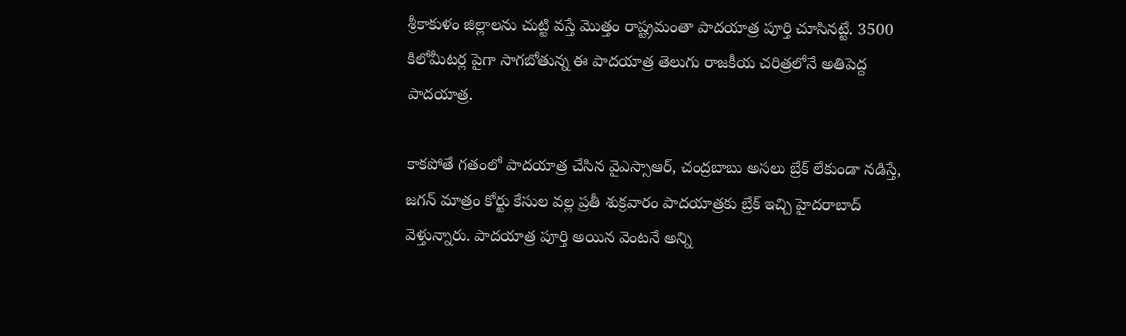శ్రీకాకుళం జిల్లాలను చుట్టి వస్తే మొత్తం రాష్ట్రమంతా పాదయాత్ర పూర్తి చూసినట్టే. 3500 కిలోమీటర్ల పైగా సాగబోతున్న ఈ పాదయాత్ర తెలుగు రాజకీయ చరిత్రలోనే అతిపెద్ద పాదయాత్ర.

కాకపోతే గతంలో పాదయాత్ర చేసిన వైఎస్సాఆర్, చంద్రబాబు అసలు బ్రేక్ లేకుండా నడిస్తే, జగన్ మాత్రం కోర్టు కేసుల వల్ల ప్రతీ శుక్రవారం పాదయాత్రకు బ్రేక్ ఇచ్చి హైదరాబాద్ వెళ్తున్నారు. పాదయాత్ర పూర్తి అయిన వెంటనే అన్ని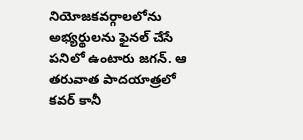నియోజకవర్గాలలోను అభ్యర్థులను ఫైనల్ చేసే పనిలో ఉంటారు జగన్. ఆ తరువాత పాదయాత్రలో కవర్ కానీ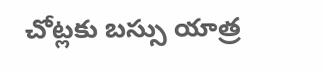చోట్లకు బస్సు యాత్ర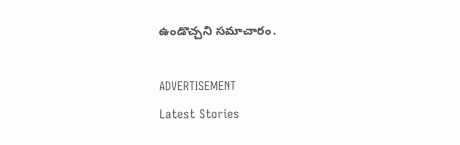ఉండొచ్చని సమాచారం.

ADVERTISEMENT
Latest Stories